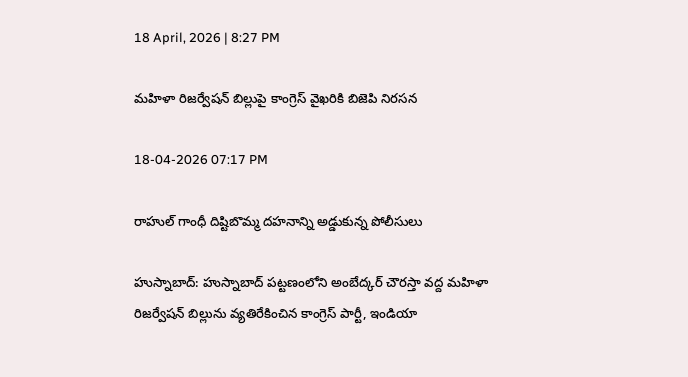18 April, 2026 | 8:27 PM

మహిళా రిజర్వేషన్ బిల్లుపై కాంగ్రెస్ వైఖరికి బిజెపి నిరసన

18-04-2026 07:17 PM

రాహుల్ గాంధీ దిష్టిబొమ్మ దహనాన్ని అడ్డుకున్న పోలీసులు

హుస్నాబాద్: హుస్నాబాద్ పట్టణంలోని అంబేద్కర్ చౌరస్తా వద్ద మహిళా రిజర్వేషన్ బిల్లును వ్యతిరేకించిన కాంగ్రెస్ పార్టీ, ఇండియా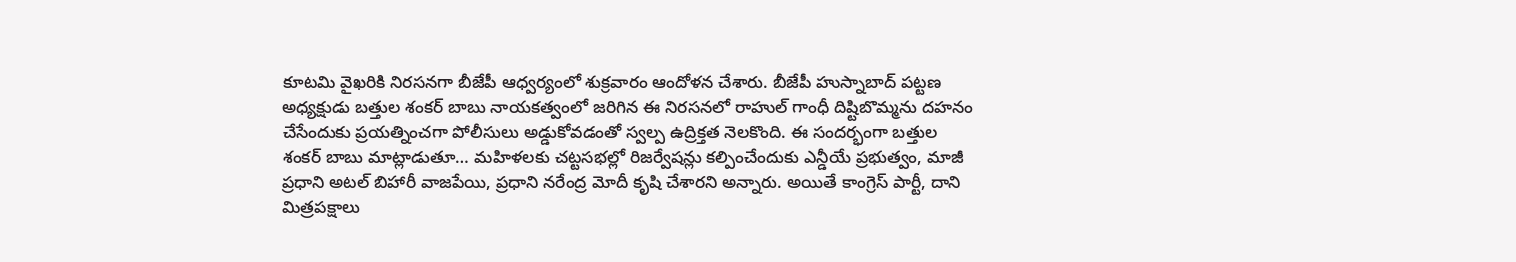కూటమి వైఖరికి నిరసనగా బీజేపీ ఆధ్వర్యంలో శుక్రవారం ఆందోళన చేశారు. బీజేపీ హుస్నాబాద్ పట్టణ అధ్యక్షుడు బత్తుల శంకర్ బాబు నాయకత్వంలో జరిగిన ఈ నిరసనలో రాహుల్ గాంధీ దిష్టిబొమ్మను దహనం చేసేందుకు ప్రయత్నించగా పోలీసులు అడ్డుకోవడంతో స్వల్ప ఉద్రిక్తత నెలకొంది. ఈ సందర్భంగా బత్తుల శంకర్ బాబు మాట్లాడుతూ… మహిళలకు చట్టసభల్లో రిజర్వేషన్లు కల్పించేందుకు ఎన్డీయే ప్రభుత్వం, మాజీ ప్రధాని అటల్ బిహారీ వాజపేయి, ప్రధాని నరేంద్ర మోదీ కృషి చేశారని అన్నారు. అయితే కాంగ్రెస్ పార్టీ, దాని మిత్రపక్షాలు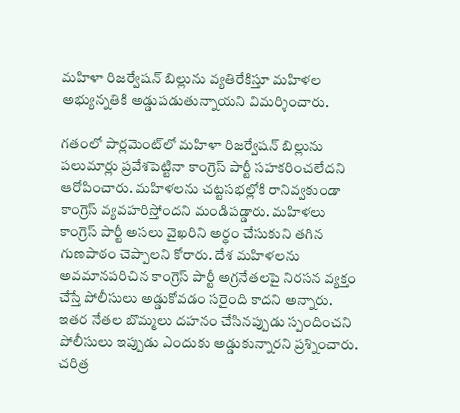మహిళా రిజర్వేషన్ బిల్లును వ్యతిరేకిస్తూ మహిళల అభ్యున్నతికి అడ్డుపడుతున్నాయని విమర్శించారు.

గతంలో పార్లమెంట్‌లో మహిళా రిజర్వేషన్ బిల్లును పలుమార్లు ప్రవేశపెట్టినా కాంగ్రెస్ పార్టీ సహకరించలేదని ఆరోపించారు. మహిళలను చట్టసభల్లోకి రానివ్వకుండా కాంగ్రెస్ వ్యవహరిస్తోందని మండిపడ్డారు. మహిళలు కాంగ్రెస్ పార్టీ అసలు వైఖరిని అర్థం చేసుకుని తగిన గుణపాఠం చెప్పాలని కోరారు. దేశ మహిళలను అవమానపరిచిన కాంగ్రెస్ పార్టీ అగ్రనేతలపై నిరసన వ్యక్తం చేస్తే పోలీసులు అడ్డుకోవడం సరైంది కాదని అన్నారు. ఇతర నేతల బొమ్మలు దహనం చేసినప్పుడు స్పందించని పోలీసులు ఇప్పుడు ఎందుకు అడ్డుకున్నారని ప్రశ్నించారు. చరిత్ర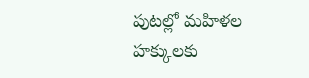పుటల్లో మహిళల హక్కులకు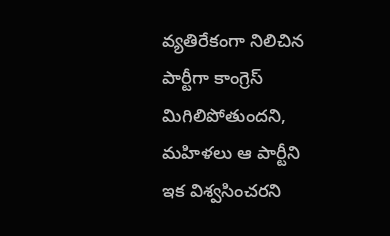వ్యతిరేకంగా నిలిచిన పార్టీగా కాంగ్రెస్ మిగిలిపోతుందని, మహిళలు ఆ పార్టీని ఇక విశ్వసించరని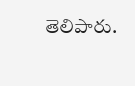తెలిపారు.